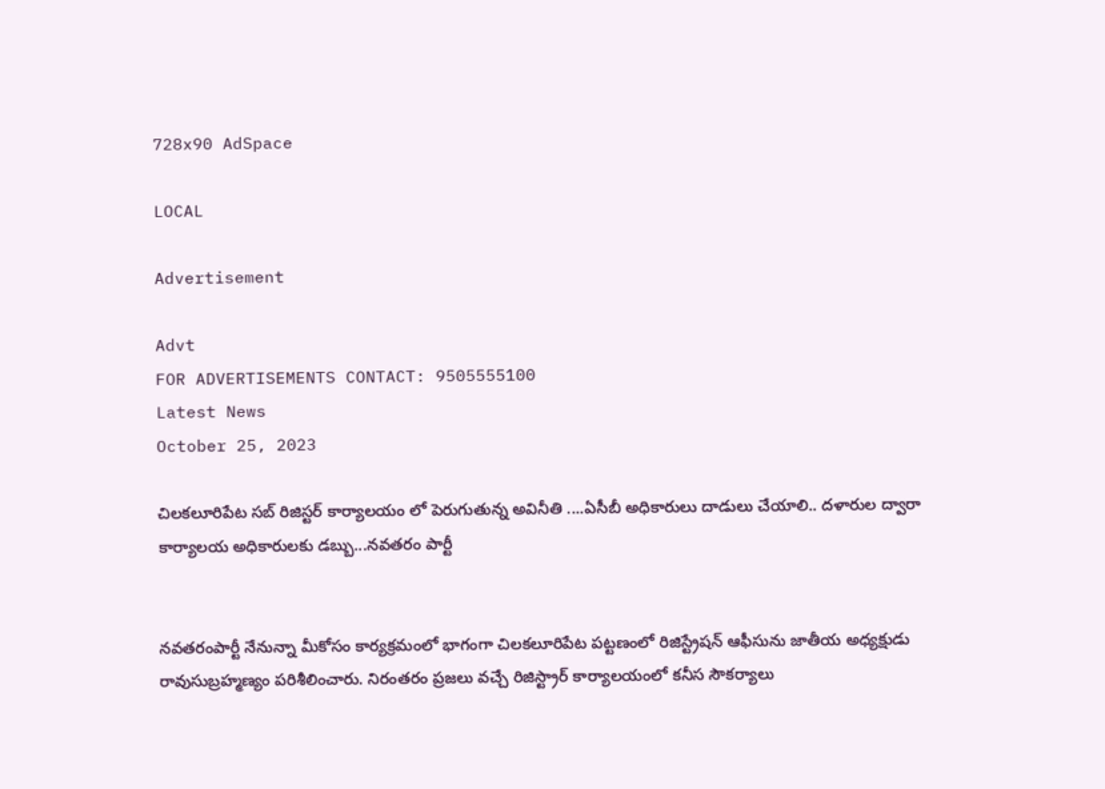728x90 AdSpace

LOCAL

Advertisement

Advt
FOR ADVERTISEMENTS CONTACT: 9505555100
Latest News
October 25, 2023

చిలకలూరిపేట సబ్ రిజిస్టర్ కార్యాలయం లో పెరుగుతున్న అవినీతి ....ఏసీబీ అధికారులు దాడులు చేయాలి.. దళారుల ద్వారా కార్యాలయ అధికారులకు డబ్బు...నవతరం పార్టీ


నవతరంపార్టీ నేనున్నా మీకోసం కార్యక్రమంలో భాగంగా చిలకలూరిపేట పట్టణంలో రిజిస్ట్రేషన్ ఆఫీసును జాతీయ అధ్యక్షుడు రావుసుబ్రహ్మణ్యం పరిశీలించారు. నిరంతరం ప్రజలు వచ్చే రిజిస్ట్రార్ కార్యాలయంలో కనీస సౌకర్యాలు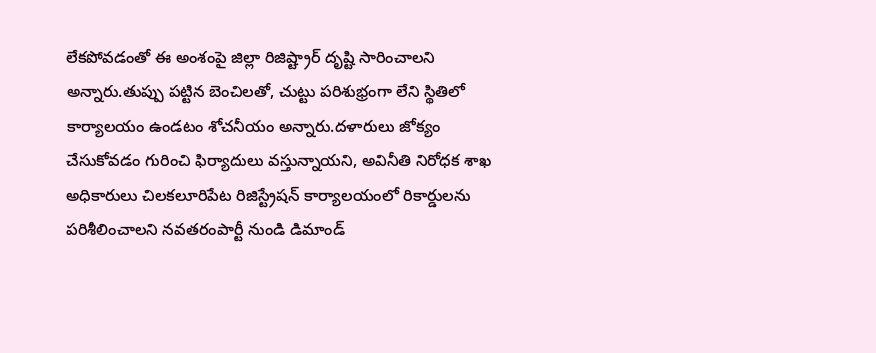లేకపోవడంతో ఈ అంశంపై జిల్లా రిజిష్ట్రార్ దృష్టి సారించాలని అన్నారు.తుప్పు పట్టిన బెంచిలతో, చుట్టు పరిశుభ్రంగా లేని స్థితిలో కార్యాలయం ఉండటం శోచనీయం అన్నారు.దళారులు జోక్యం చేసుకోవడం గురించి ఫిర్యాదులు వస్తున్నాయని, అవినీతి నిరోధక శాఖ అధికారులు చిలకలూరిపేట రిజిస్ట్రేషన్ కార్యాలయంలో రికార్డులను పరిశీలించాలని నవతరంపార్టీ నుండి డిమాండ్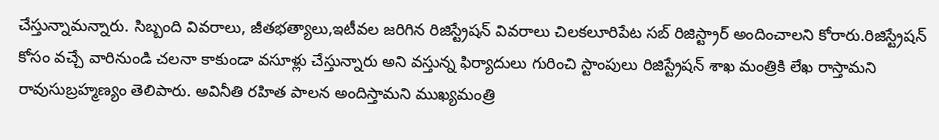చేస్తున్నామన్నారు. సిబ్బంది వివరాలు, జీతభత్యాలు,ఇటీవల జరిగిన రిజిస్ట్రేషన్ వివరాలు చిలకలూరిపేట సబ్ రిజిస్ట్రార్ అందించాలని కోరారు.రిజిస్ట్రేషన్ కోసం వచ్చే వారినుండి చలనా కాకుండా వసూళ్లు చేస్తున్నారు అని వస్తున్న ఫిర్యాదులు గురించి స్టాంపులు రిజిస్ట్రేషన్ శాఖ మంత్రికి లేఖ రాస్తామని రావుసుబ్రహ్మణ్యం తెలిపారు. అవినీతి రహిత పాలన అందిస్తామని ముఖ్యమంత్రి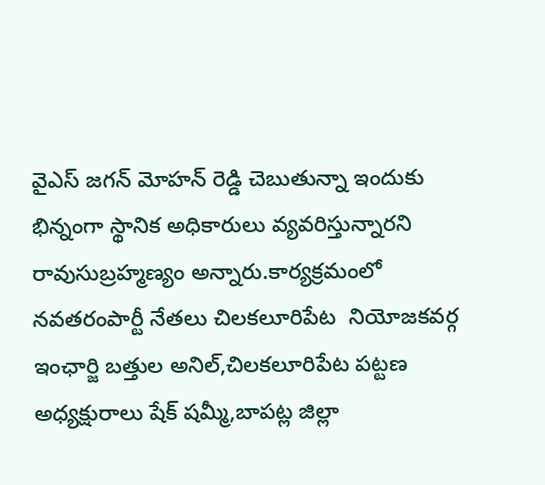వైఎస్ జగన్ మోహన్ రెడ్డి చెబుతున్నా ఇందుకు భిన్నంగా స్థానిక అధికారులు వ్యవరిస్తున్నారని రావుసుబ్రహ్మణ్యం అన్నారు.కార్యక్రమంలో నవతరంపార్టీ నేతలు చిలకలూరిపేట  నియోజకవర్గ ఇంఛార్జి బత్తుల అనిల్,చిలకలూరిపేట పట్టణ అధ్యక్షురాలు షేక్ షమ్మీ,బాపట్ల జిల్లా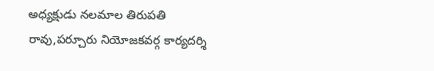అధ్యక్షుడు నలమాల తిరుపతి రావు,పర్చూరు నియోజకవర్గ కార్యదర్శి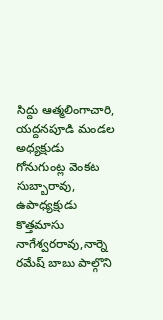సిద్దు ఆత్మలింగాచారి, యద్దనపూడి మండల అధ్యక్షుడు గోనుగుంట్ల వెంకట సుబ్బారావు, ఉపాధ్యక్షుడు కొత్తమాసు నాగేశ్వరరావు,నార్నె రమేష్ బాబు పాల్గొని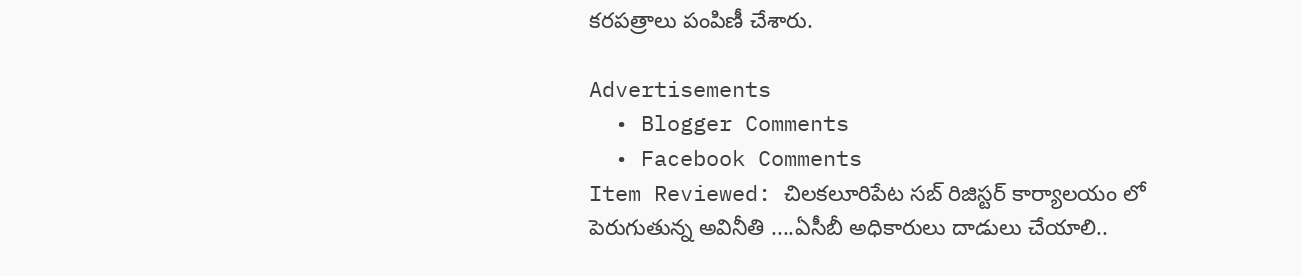కరపత్రాలు పంపిణీ చేశారు.

Advertisements
  • Blogger Comments
  • Facebook Comments
Item Reviewed: చిలకలూరిపేట సబ్ రిజిస్టర్ కార్యాలయం లో పెరుగుతున్న అవినీతి ....ఏసీబీ అధికారులు దాడులు చేయాలి..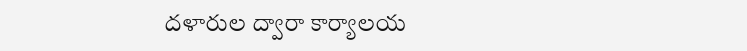దళారుల ద్వారా కార్యాలయ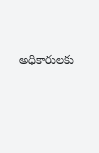అధికారులకు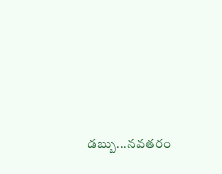డబ్బు...నవతరం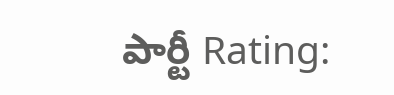పార్టీ Rating: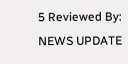5 Reviewed By: NEWS UPDATE